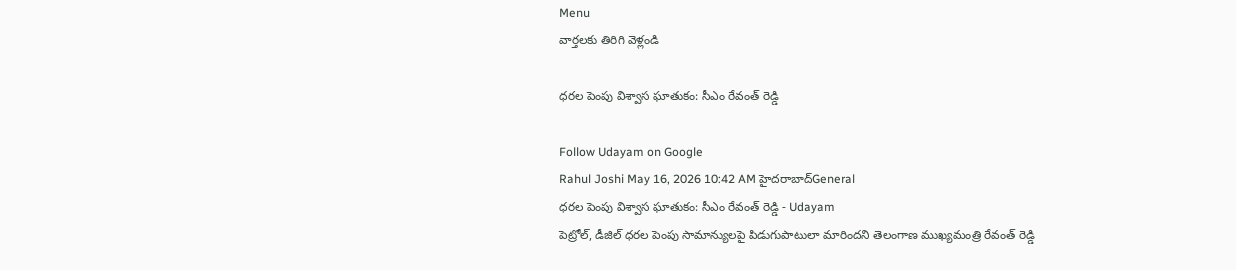Menu
వార్తలకు తిరిగి వెళ్లండి

ధరల పెంపు విశ్వాస ఘాతుకం: సీఎం రేవంత్ రెడ్డి

Follow Udayam on Google
Rahul Joshi May 16, 2026 10:42 AM హైదరాబాద్General
ధరల పెంపు విశ్వాస ఘాతుకం: సీఎం రేవంత్ రెడ్డి - Udayam
పెట్రోల్, డీజిల్ ధరల పెంపు సామాన్యులపై పిడుగుపాటులా మారిందని తెలంగాణ ముఖ్యమంత్రి రేవంత్ రెడ్డి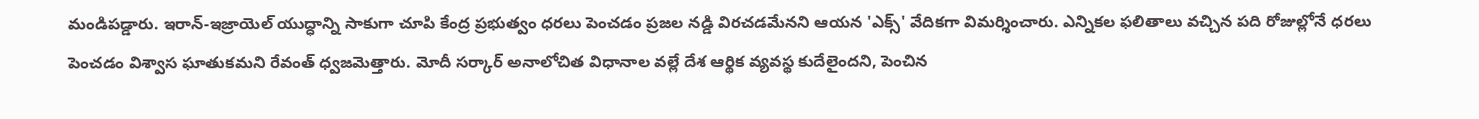మండిపడ్డారు. ఇరాన్-ఇజ్రాయెల్ యుద్ధాన్ని సాకుగా చూపి కేంద్ర ప్రభుత్వం ధరలు పెంచడం ప్రజల నడ్డి విరచడమేనని ఆయన 'ఎక్స్' వేదికగా విమర్శించారు. ఎన్నికల ఫలితాలు వచ్చిన పది రోజుల్లోనే ధరలు పెంచడం విశ్వాస ఘాతుకమని రేవంత్ ధ్వజమెత్తారు. మోదీ సర్కార్ అనాలోచిత విధానాల వల్లే దేశ ఆర్థిక వ్యవస్థ కుదేలైందని, పెంచిన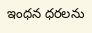ఇంధన ధరలను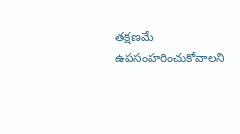తక్షణమే ఉపసంహరించుకోవాలని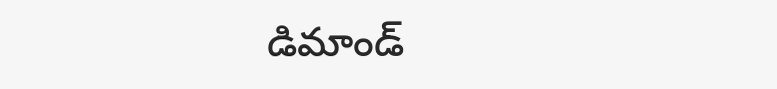డిమాండ్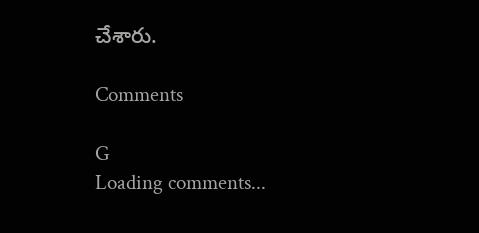చేశారు.

Comments

G
Loading comments...